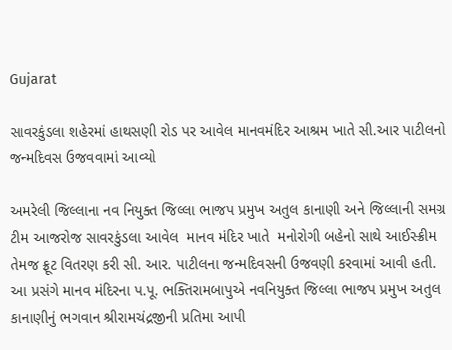Gujarat

સાવરકુંડલા શહેરમાં હાથસણી રોડ પર આવેલ માનવમંદિર આશ્રમ ખાતે સી.આર પાટીલનો જન્મદિવસ ઉજવવામાં આવ્યો

અમરેલી જિલ્લાના નવ નિયુક્ત જિલ્લા ભાજપ પ્રમુખ અતુલ કાનાણી અને જિલ્લાની સમગ્ર ટીમ આજરોજ સાવરકુંડલા આવેલ  માનવ મંદિર ખાતે  મનોરોગી બહેનો સાથે આઈસ્ક્રીમ તેમજ ફ્રૂટ વિતરણ કરી સી. આર. પાટીલના જન્મદિવસની ઉજવણી કરવામાં આવી હતી. આ પ્રસંગે માનવ મંદિરના પ.પૂ. ભક્તિરામબાપુએ નવનિયુક્ત જિલ્લા ભાજપ પ્રમુખ અતુલ કાનાણીનું ભગવાન શ્રીરામચંદ્રજીની પ્રતિમા આપી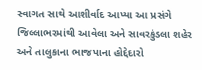સ્વાગત સાથે આશીર્વાદ આપ્યા આ પ્રસંગે જિલ્લાભરમાંથી આવેલા અને સાવરકુંડલા શહેર અને તાલુકાના ભાજપાના હોદ્દેદારો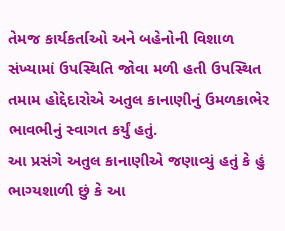તેમજ કાર્યકર્તાઓ અને બહેનોની વિશાળ સંખ્યામાં ઉપસ્થિતિ જોવા મળી હતી ઉપસ્થિત તમામ હોદ્દેદારોએ અતુલ કાનાણીનું ઉમળકાભેર ભાવભીનું સ્વાગત કર્યું હતું.
આ પ્રસંગે અતુલ કાનાણીએ જણાવ્યું હતું કે હું  ભાગ્યશાળી છું કે આ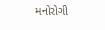મનોરોગી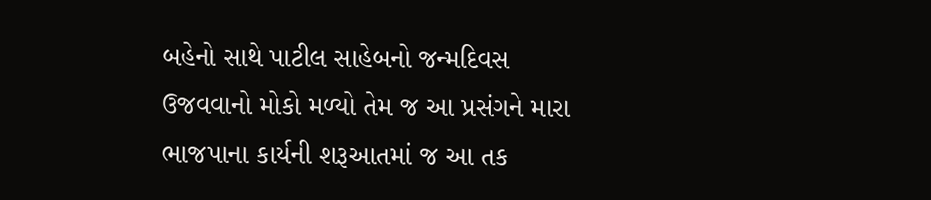બહેનો સાથે પાટીલ સાહેબનો જન્મદિવસ ઉજવવાનો મોકો મળ્યો તેમ જ આ પ્રસંગને મારા ભાજપાના કાર્યની શરૂઆતમાં જ આ તક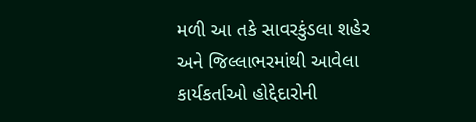મળી આ તકે સાવરકુંડલા શહેર અને જિલ્લાભરમાંથી આવેલા કાર્યકર્તાઓ હોદ્દેદારોની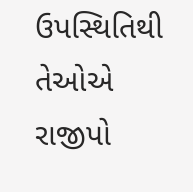ઉપસ્થિતિથી તેઓએ રાજીપો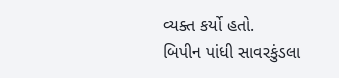વ્યક્ત કર્યો હતો.
બિપીન પાંધી સાવરકુંડલા